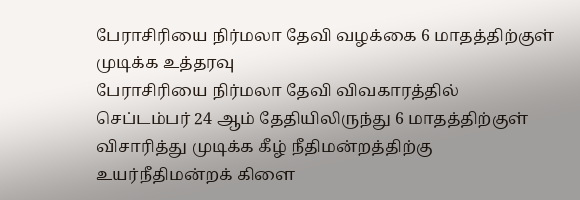பேராசிரியை நிர்மலா தேவி வழக்கை 6 மாதத்திற்குள் முடிக்க உத்தரவு
பேராசிரியை நிர்மலா தேவி விவகாரத்தில் செப்டம்பர் 24 ஆம் தேதியிலிருந்து 6 மாதத்திற்குள் விசாரித்து முடிக்க கீழ் நீதிமன்றத்திற்கு உயர்நீதிமன்றக் கிளை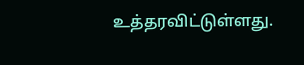உத்தரவிட்டுள்ளது.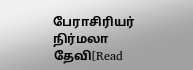பேராசிரியர் நிர்மலா தேவி[Read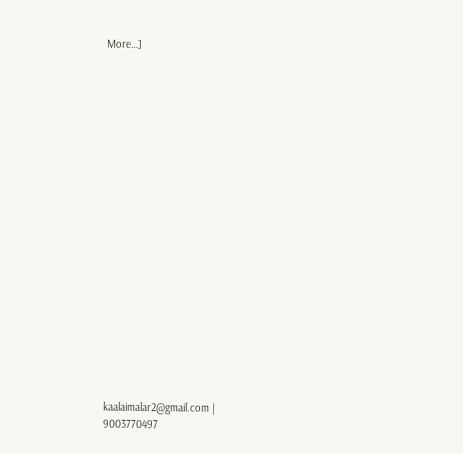More…]




















kaalaimalar2@gmail.com |
9003770497